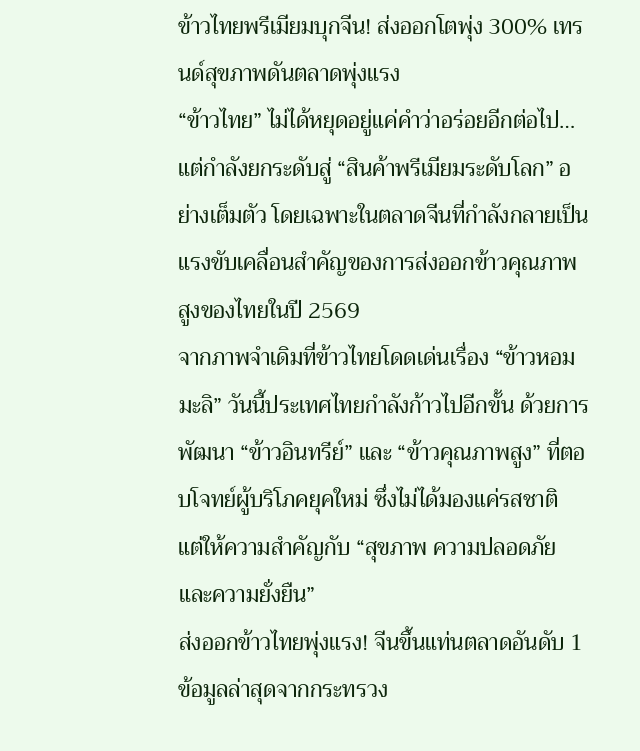ข้าวไทยพรีเมียมบุกจีน! ส่งออกโตพุ่ง 300% เทรนด์สุขภาพดันตลาดพุ่งแรง
“ข้าวไทย” ไม่ได้หยุดอยู่แค่คำว่าอร่อยอีกต่อไป… แต่กำลังยกระดับสู่ “สินค้าพรีเมียมระดับโลก” อย่างเต็มตัว โดยเฉพาะในตลาดจีนที่กำลังกลายเป็นแรงขับเคลื่อนสำคัญของการส่งออกข้าวคุณภาพสูงของไทยในปี 2569
จากภาพจำเดิมที่ข้าวไทยโดดเด่นเรื่อง “ข้าวหอมมะลิ” วันนี้ประเทศไทยกำลังก้าวไปอีกขั้น ด้วยการพัฒนา “ข้าวอินทรีย์” และ “ข้าวคุณภาพสูง” ที่ตอบโจทย์ผู้บริโภคยุคใหม่ ซึ่งไม่ได้มองแค่รสชาติ แต่ให้ความสำคัญกับ “สุขภาพ ความปลอดภัย และความยั่งยืน”
ส่งออกข้าวไทยพุ่งแรง! จีนขึ้นแท่นตลาดอันดับ 1
ข้อมูลล่าสุดจากกระทรวง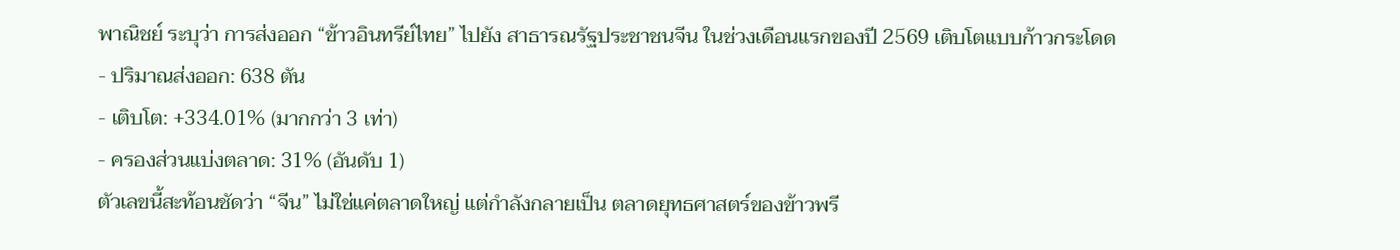พาณิชย์ ระบุว่า การส่งออก “ข้าวอินทรีย์ไทย” ไปยัง สาธารณรัฐประชาชนจีน ในช่วงเดือนแรกของปี 2569 เติบโตแบบก้าวกระโดด
- ปริมาณส่งออก: 638 ตัน
- เติบโต: +334.01% (มากกว่า 3 เท่า)
- ครองส่วนแบ่งตลาด: 31% (อันดับ 1)
ตัวเลขนี้สะท้อนชัดว่า “จีน” ไม่ใช่แค่ตลาดใหญ่ แต่กำลังกลายเป็น ตลาดยุทธศาสตร์ของข้าวพรี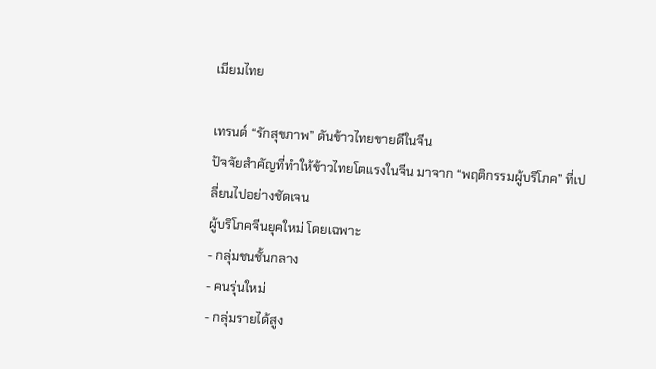เมียมไทย

เทรนด์ “รักสุขภาพ” ดันข้าวไทยขายดีในจีน
ปัจจัยสำคัญที่ทำให้ข้าวไทยโตแรงในจีน มาจาก “พฤติกรรมผู้บริโภค” ที่เปลี่ยนไปอย่างชัดเจน
ผู้บริโภคจีนยุคใหม่ โดยเฉพาะ
- กลุ่มชนชั้นกลาง
- คนรุ่นใหม่
- กลุ่มรายได้สูง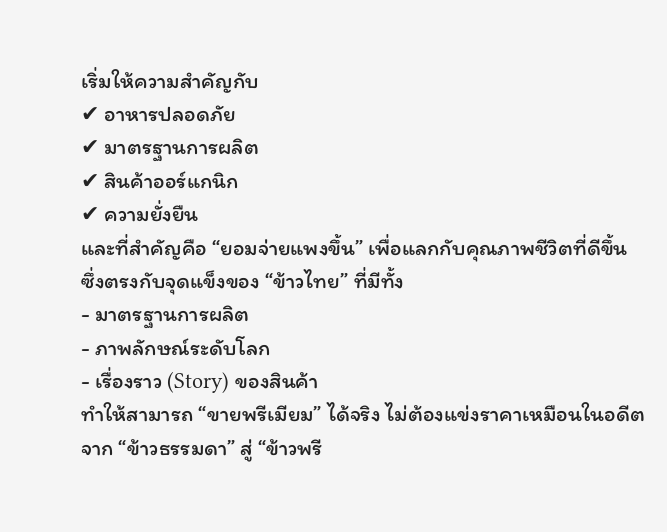เริ่มให้ความสำคัญกับ
✔ อาหารปลอดภัย
✔ มาตรฐานการผลิต
✔ สินค้าออร์แกนิก
✔ ความยั่งยืน
และที่สำคัญคือ “ยอมจ่ายแพงขึ้น” เพื่อแลกกับคุณภาพชีวิตที่ดีขึ้น
ซึ่งตรงกับจุดแข็งของ “ข้าวไทย” ที่มีทั้ง
- มาตรฐานการผลิต
- ภาพลักษณ์ระดับโลก
- เรื่องราว (Story) ของสินค้า
ทำให้สามารถ “ขายพรีเมียม” ได้จริง ไม่ต้องแข่งราคาเหมือนในอดีต
จาก “ข้าวธรรมดา” สู่ “ข้าวพรี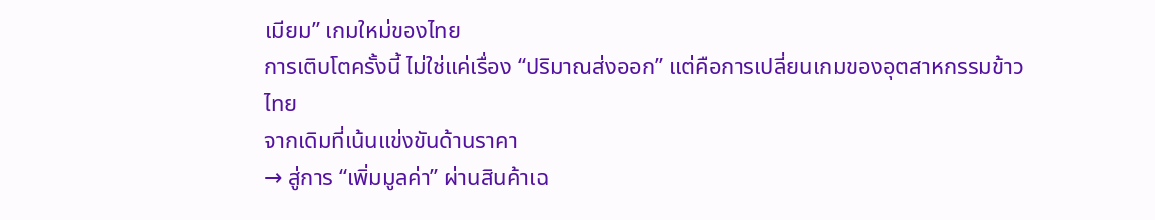เมียม” เกมใหม่ของไทย
การเติบโตครั้งนี้ ไม่ใช่แค่เรื่อง “ปริมาณส่งออก” แต่คือการเปลี่ยนเกมของอุตสาหกรรมข้าวไทย
จากเดิมที่เน้นแข่งขันด้านราคา
→ สู่การ “เพิ่มมูลค่า” ผ่านสินค้าเฉ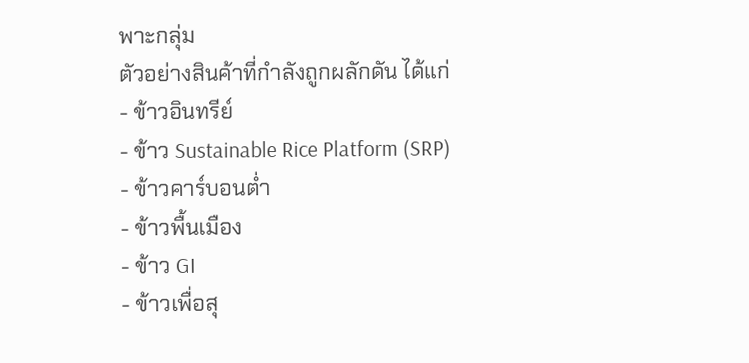พาะกลุ่ม
ตัวอย่างสินค้าที่กำลังถูกผลักดัน ได้แก่
- ข้าวอินทรีย์
- ข้าว Sustainable Rice Platform (SRP)
- ข้าวคาร์บอนต่ำ
- ข้าวพื้นเมือง
- ข้าว GI
- ข้าวเพื่อสุ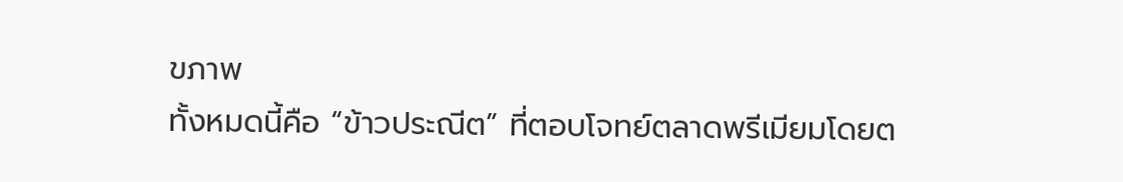ขภาพ
ทั้งหมดนี้คือ “ข้าวประณีต” ที่ตอบโจทย์ตลาดพรีเมียมโดยต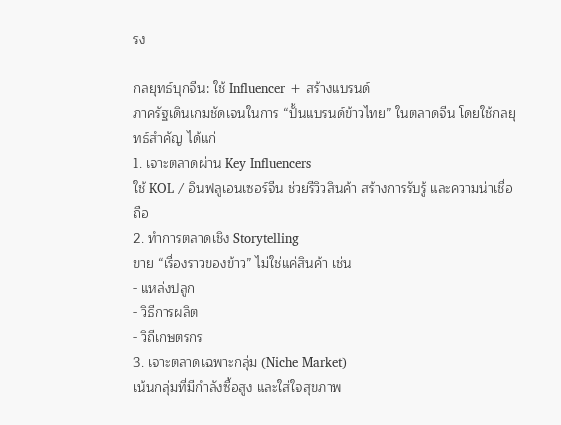รง

กลยุทธ์บุกจีน: ใช้ Influencer + สร้างแบรนด์
ภาครัฐเดินเกมชัดเจนในการ “ปั้นแบรนด์ข้าวไทย” ในตลาดจีน โดยใช้กลยุทธ์สำคัญ ได้แก่
1. เจาะตลาดผ่าน Key Influencers
ใช้ KOL / อินฟลูเอนเซอร์จีน ช่วยรีวิวสินค้า สร้างการรับรู้ และความน่าเชื่อถือ
2. ทำการตลาดเชิง Storytelling
ขาย “เรื่องราวของข้าว” ไม่ใช่แค่สินค้า เช่น
- แหล่งปลูก
- วิธีการผลิต
- วิถีเกษตรกร
3. เจาะตลาดเฉพาะกลุ่ม (Niche Market)
เน้นกลุ่มที่มีกำลังซื้อสูง และใส่ใจสุขภาพ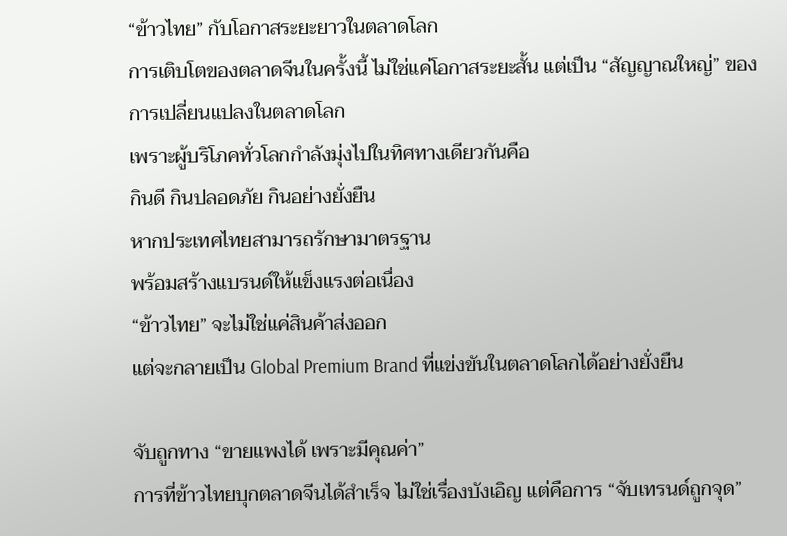“ข้าวไทย” กับโอกาสระยะยาวในตลาดโลก
การเติบโตของตลาดจีนในครั้งนี้ ไม่ใช่แค่โอกาสระยะสั้น แต่เป็น “สัญญาณใหญ่” ของการเปลี่ยนแปลงในตลาดโลก
เพราะผู้บริโภคทั่วโลกกำลังมุ่งไปในทิศทางเดียวกันคือ
กินดี กินปลอดภัย กินอย่างยั่งยืน
หากประเทศไทยสามารถรักษามาตรฐาน
พร้อมสร้างแบรนด์ให้แข็งแรงต่อเนื่อง
“ข้าวไทย” จะไม่ใช่แค่สินค้าส่งออก
แต่จะกลายเป็น Global Premium Brand ที่แข่งขันในตลาดโลกได้อย่างยั่งยืน

จับถูกทาง “ขายแพงได้ เพราะมีคุณค่า”
การที่ข้าวไทยบุกตลาดจีนได้สำเร็จ ไม่ใช่เรื่องบังเอิญ แต่คือการ “จับเทรนด์ถูกจุด”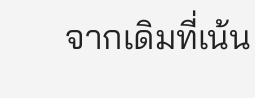จากเดิมที่เน้น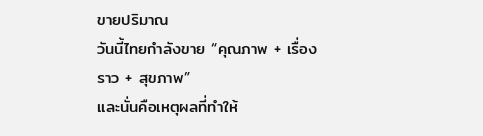ขายปริมาณ
วันนี้ไทยกำลังขาย “คุณภาพ + เรื่องราว + สุขภาพ”
และนั่นคือเหตุผลที่ทำให้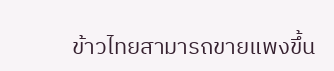ข้าวไทยสามารถขายแพงขึ้น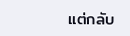แต่กลับ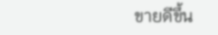ขายดีขึ้น